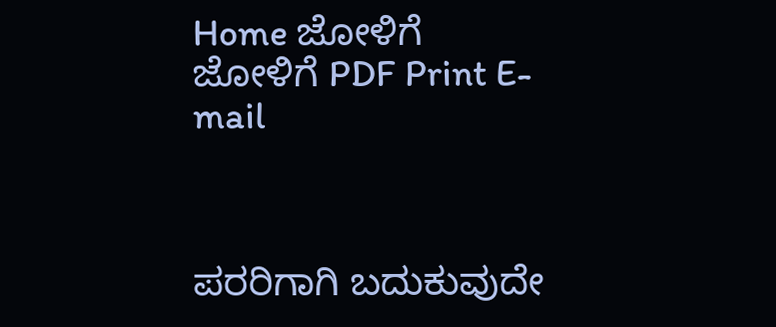Home ಜೋಳಿಗೆ
ಜೋಳಿಗೆ PDF Print E-mail



ಪರರಿಗಾಗಿ ಬದುಕುವುದೇ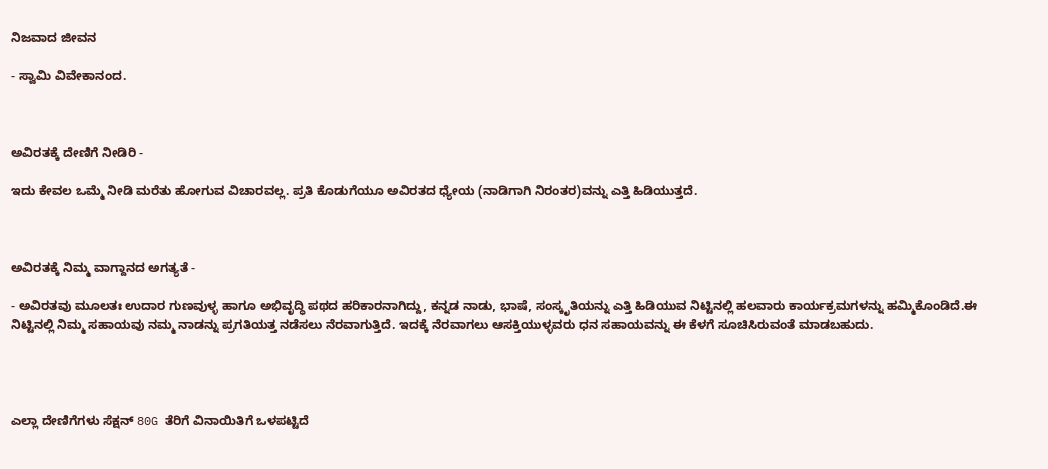ನಿಜವಾದ ಜೀವನ

- ಸ್ವಾಮಿ ವಿವೇಕಾನಂದ.



ಅವಿರತಕ್ಕೆ ದೇಣಿಗೆ ನೀಡಿರಿ -

ಇದು ಕೇವಲ ಒಮ್ಮೆ ನೀಡಿ ಮರೆತು ಹೋಗುವ ವಿಚಾರವಲ್ಲ. ಪ್ರತಿ ಕೊಡುಗೆಯೂ ಅವಿರತದ ಧ್ಯೇಯ (ನಾಡಿಗಾಗಿ ನಿರಂತರ)ವನ್ನು ಎತ್ತಿ ಹಿಡಿಯುತ್ತದೆ.



ಅವಿರತಕ್ಕೆ ನಿಮ್ಮ ವಾಗ್ದಾನದ ಅಗತ್ಯತೆ -

- ಅವಿರತವು ಮೂಲತಃ ಉದಾರ ಗುಣವುಳ್ಳ ಹಾಗೂ ಅಭಿವೃದ್ಧಿ ಪಥದ ಹರಿಕಾರನಾಗಿದ್ದು, ಕನ್ನಡ ನಾಡು, ಭಾಷೆ, ಸಂಸ್ಕೃತಿಯನ್ನು ಎತ್ತಿ ಹಿಡಿಯುವ ನಿಟ್ಟಿನಲ್ಲಿ ಹಲವಾರು ಕಾರ್ಯಕ್ರಮಗಳನ್ನು ಹಮ್ಮಿಕೊಂಡಿದೆ.ಈ ನಿಟ್ಟಿನಲ್ಲಿ ನಿಮ್ಮ ಸಹಾಯವು ನಮ್ಮ ನಾಡನ್ನು ಪ್ರಗತಿಯತ್ತ ನಡೆಸಲು ನೆರವಾಗುತ್ತಿದೆ. ಇದಕ್ಕೆ ನೆರವಾಗಲು ಆಸಕ್ತಿಯುಳ್ಳವರು ಧನ ಸಹಾಯವನ್ನು ಈ ಕೆಳಗೆ ಸೂಚಿಸಿರುವಂತೆ ಮಾಡಬಹುದು.




ಎಲ್ಲಾ ದೇಣಿಗೆಗಳು ಸೆಕ್ಷನ್ 80G ತೆರಿಗೆ ವಿನಾಯಿತಿಗೆ ಒಳಪಟ್ಟಿದೆ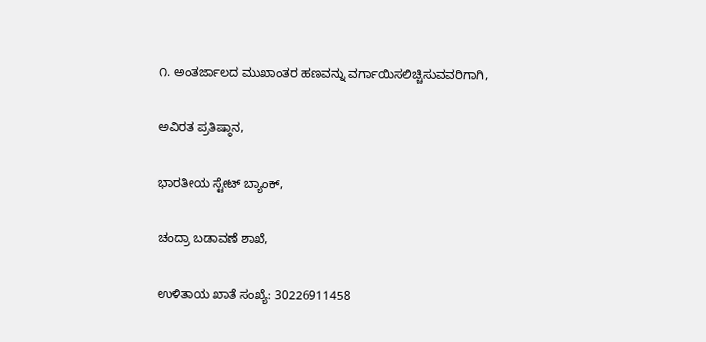೧. ಅಂತರ್ಜಾಲದ ಮುಖಾಂತರ ಹಣವನ್ನು ವರ್ಗಾಯಿಸಲಿಚ್ಚಿಸುವವರಿಗಾಗಿ,

ಅವಿರತ ಪ್ರತಿಷ್ಠಾನ,

ಭಾರತೀಯ ಸ್ಟೇಟ್ ಬ್ಯಾಂಕ್,

ಚಂದ್ರಾ ಬಡಾವಣೆ ಶಾಖೆ,

ಉಳಿತಾಯ ಖಾತೆ ಸಂಖ್ಯೆ: 30226911458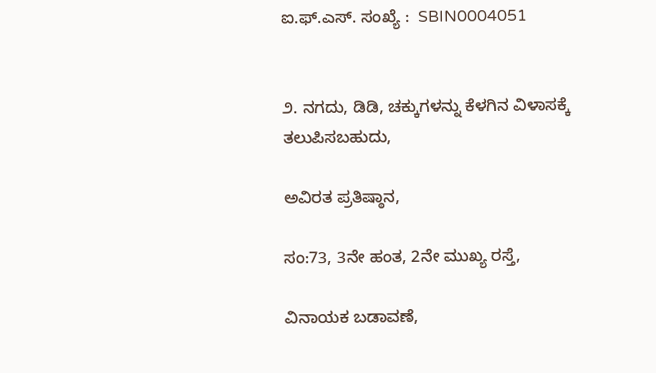ಐ.ಫ್.ಎಸ್. ಸಂಖ್ಯೆ :  SBIN0004051


೨. ನಗದು, ಡಿಡಿ, ಚಕ್ಕುಗಳನ್ನು ಕೆಳಗಿನ ವಿಳಾಸಕ್ಕೆ ತಲುಪಿಸಬಹುದು,

ಅವಿರತ ಪ್ರತಿಷ್ಠಾನ,

ಸಂ:73, 3ನೇ ಹಂತ, 2ನೇ ಮುಖ್ಯ ರಸ್ತೆ,

ವಿನಾಯಕ ಬಡಾವಣೆ,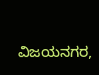ವಿಜಯನಗರ,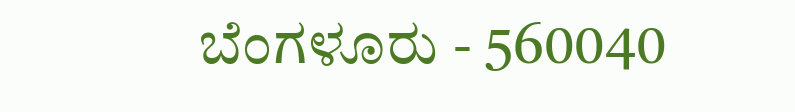ಬೆಂಗಳೂರು - 560040